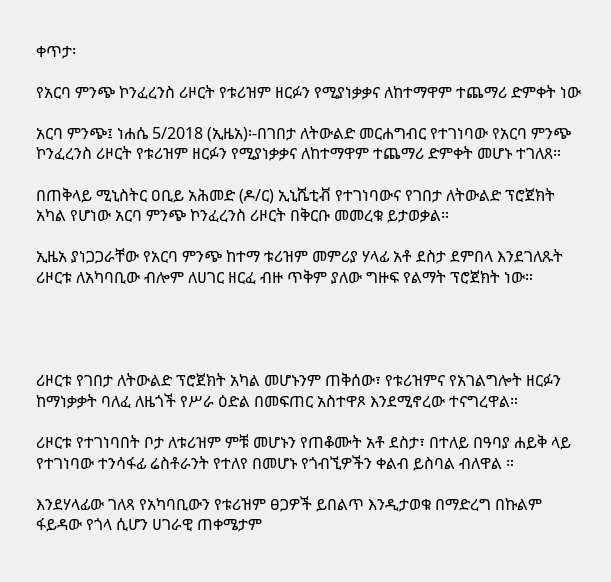ቀጥታ፡

የአርባ ምንጭ ኮንፈረንስ ሪዞርት የቱሪዝም ዘርፉን የሚያነቃቃና ለከተማዋም ተጨማሪ ድምቀት ነው

አርባ ምንጭ፤ ነሐሴ 5/2018 (ኢዜአ)፡-በገበታ ለትውልድ መርሐግብር የተገነባው የአርባ ምንጭ ኮንፈረንስ ሪዞርት የቱሪዝም ዘርፉን የሚያነቃቃና ለከተማዋም ተጨማሪ ድምቀት መሆኑ ተገለጸ።

በጠቅላይ ሚኒስትር ዐቢይ አሕመድ (ዶ/ር) ኢኒሼቲቭ የተገነባውና የገበታ ለትውልድ ፕሮጀክት አካል የሆነው አርባ ምንጭ ኮንፈረንስ ሪዞርት በቅርቡ መመረቁ ይታወቃል።

ኢዜአ ያነጋጋራቸው የአርባ ምንጭ ከተማ ቱሪዝም መምሪያ ሃላፊ አቶ ደስታ ደምበላ እንደገለጹት ሪዞርቱ ለአካባቢው ብሎም ለሀገር ዘርፈ ብዙ ጥቅም ያለው ግዙፍ የልማት ፕሮጀክት ነው።




ሪዞርቱ የገበታ ለትውልድ ፕሮጀክት አካል መሆኑንም ጠቅሰው፣ የቱሪዝምና የአገልግሎት ዘርፉን ከማነቃቃት ባለፈ ለዜጎች የሥራ ዕድል በመፍጠር አስተዋጾ እንደሚኖረው ተናግረዋል።

ሪዞርቱ የተገነባበት ቦታ ለቱሪዝም ምቹ መሆኑን የጠቆሙት አቶ ደስታ፣ በተለይ በዓባያ ሐይቅ ላይ የተገነባው ተንሳፋፊ ሬስቶራንት የተለየ በመሆኑ የጎብኚዎችን ቀልብ ይስባል ብለዋል ።

እንደሃላፊው ገለጻ የአካባቢውን የቱሪዝም ፀጋዎች ይበልጥ እንዲታወቁ በማድረግ በኩልም ፋይዳው የጎላ ሲሆን ሀገራዊ ጠቀሜታም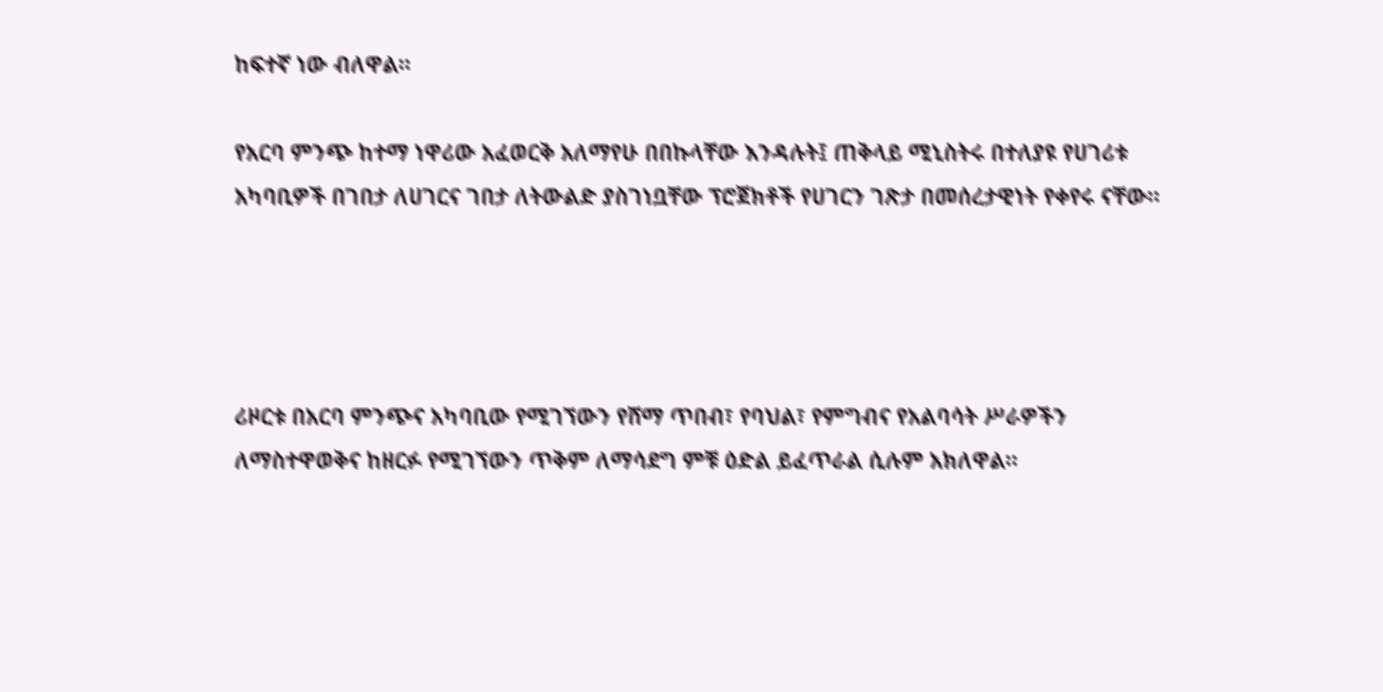ከፍተኛ ነው ብለዋል።

የአርባ ምንጭ ከተማ ነዋሪው አፈወርቅ አለማየሁ በበኩላቸው እንዳሉት፤ ጠቅላይ ሚኒስትሩ በተለያዩ የሀገሪቱ አካባቢዎች በገበታ ለሀገርና ገበታ ለትውልድ ያስገነቧቸው ፕሮጀክቶች የሀገርን ገጽታ በመሰረታዊነት የቀየሩ ናቸው።




ሪዞርቱ በአርባ ምንጭና አካባቢው የሚገኘውን የሸማ ጥበብ፣ የባህል፣ የምግብና የአልባሳት ሥራዎችን ለማስተዋወቅና ከዘርፉ የሚገኘውን ጥቅም ለማሳደግ ምቹ ዕድል ይፈጥራል ሲሉም አክለዋል።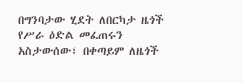በግንባታው ሂደት ለበርካታ ዜጎች የሥራ ዕድል መፈጠሩን አስታውሰው፣ በቀጣይም ለዜጎች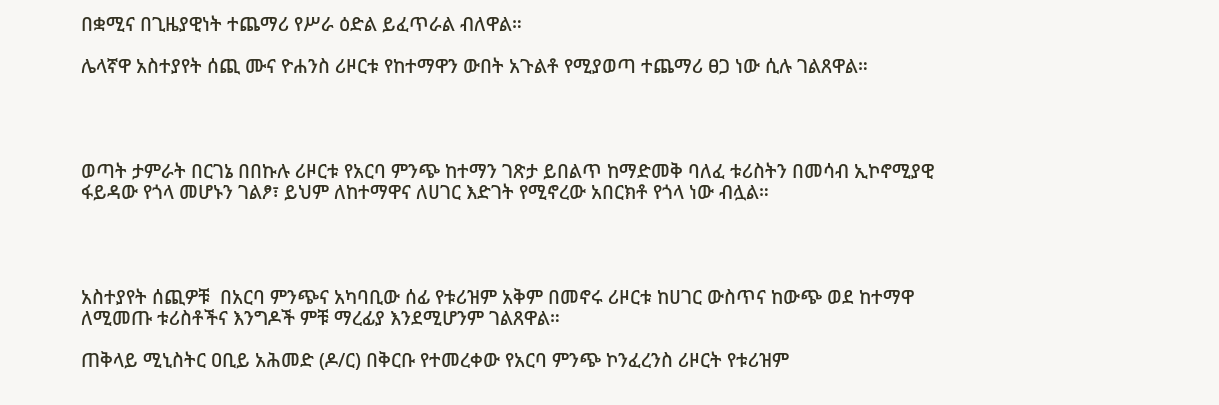በቋሚና በጊዜያዊነት ተጨማሪ የሥራ ዕድል ይፈጥራል ብለዋል።

ሌላኛዋ አስተያየት ሰጪ ሙና ዮሐንስ ሪዞርቱ የከተማዋን ውበት አጉልቶ የሚያወጣ ተጨማሪ ፀጋ ነው ሲሉ ገልጸዋል።




ወጣት ታምራት በርገኔ በበኩሉ ሪዞርቱ የአርባ ምንጭ ከተማን ገጽታ ይበልጥ ከማድመቅ ባለፈ ቱሪስትን በመሳብ ኢኮኖሚያዊ ፋይዳው የጎላ መሆኑን ገልፆ፣ ይህም ለከተማዋና ለሀገር እድገት የሚኖረው አበርክቶ የጎላ ነው ብሏል።




አስተያየት ሰጪዎቹ  በአርባ ምንጭና አካባቢው ሰፊ የቱሪዝም አቅም በመኖሩ ሪዞርቱ ከሀገር ውስጥና ከውጭ ወደ ከተማዋ ለሚመጡ ቱሪስቶችና እንግዶች ምቹ ማረፊያ እንደሚሆንም ገልጸዋል።

ጠቅላይ ሚኒስትር ዐቢይ አሕመድ (ዶ/ር) በቅርቡ የተመረቀው የአርባ ምንጭ ኮንፈረንስ ሪዞርት የቱሪዝም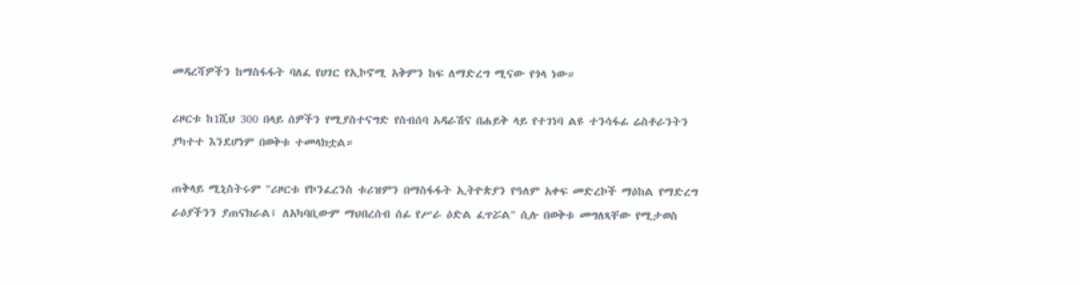መዳረሻዎችን ከማስፋፋት ባለፈ የሀገር የኢኮኖሚ አቅምን ከፍ ለማድረግ ሚናው የጎላ ነው።

ሪዞርቱ ከ1ሺህ 300 በላይ ሰዎችን የሚያስተናግድ የስብሰባ አዳራሽና በሐይቅ ላይ የተገነባ ልዩ ተንሳፋፊ ሬስቶራንትን ያካተተ እንደሆነም በወቅቱ ተመላክቷል።

ጠቅላይ ሚኒስትሩም "ሪዞርቱ የኮንፈረንስ ቱሪዝምን በማስፋፋት ኢትዮጵያን የዓለም አቀፍ መድረኮች ማዕከል የማድረግ ራዕያችንን ያጠናክራል፤ ለአካባቢውም ማህበረሰብ ሰፊ የሥራ ዕድል ፈጥሯል" ሲሉ በወቅቱ መግለጻቸው የሚታወስ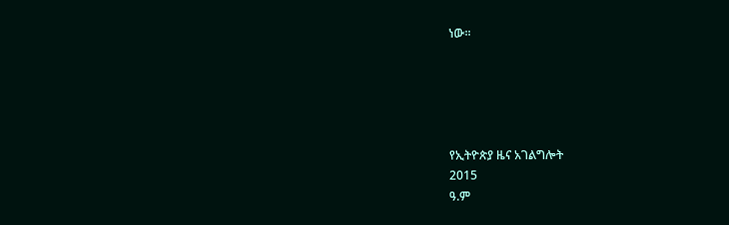ነው።





የኢትዮጵያ ዜና አገልግሎት
2015
ዓ.ም